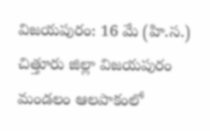విజయపురం: 16 మే (హి.స.)
చిత్తూరు జిల్లా విజయపురం మండలం ఆలపాకంలో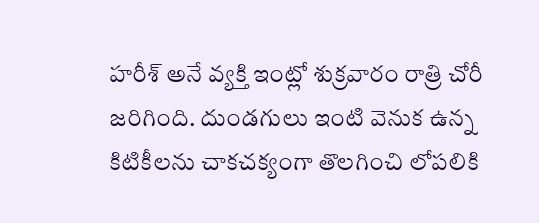హరీశ్ అనే వ్యక్తి ఇంట్లో శుక్రవారం రాత్రి చోరీ జరిగింది. దుండగులు ఇంటి వెనుక ఉన్న కిటికీలను చాకచక్యంగా తొలగించి లోపలికి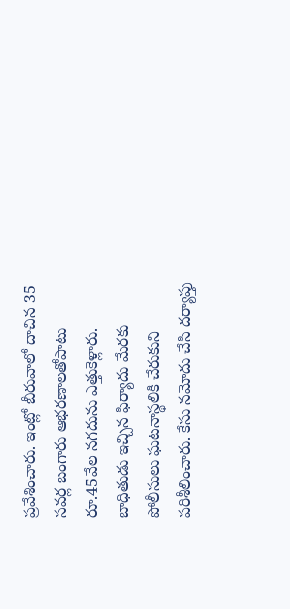ప్రవేశించారు. ఇంట్లో బీరువాలో దాచిన 35 సవర్ల బంగారు ఆభరణాలతోపాటు రూ.45వేల నగదును ఎత్తుకెళ్లారు. బాధితుడు ఇచ్చిన ఫిర్యాదు మేరకు పోలీసులు ఘటనాస్థలికి చేరుకుని పరిశీలించారు. కేసు నమోదు చేసి దర్యాప్తు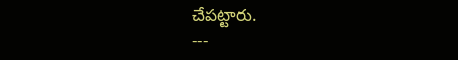చేపట్టారు.
---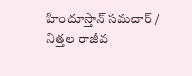హిందూస్తాన్ సమచార్ / నిత్తల రాజీవ